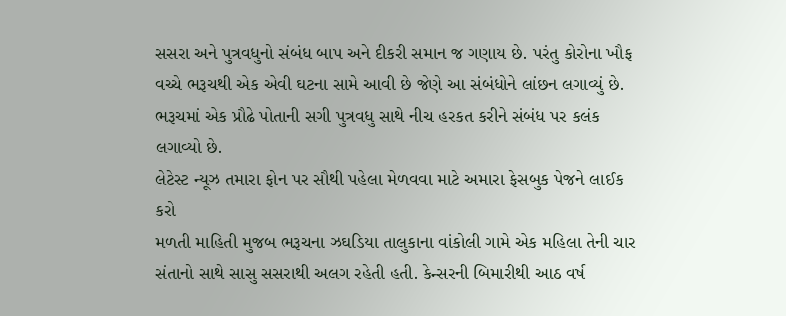સસરા અને પુત્રવધુનો સંબંધ બાપ અને દીકરી સમાન જ ગણાય છે. પરંતુ કોરોના ખૌફ વચ્ચે ભરૂચથી એક એવી ઘટના સામે આવી છે જેણે આ સંબંધોને લાંછન લગાવ્યું છે. ભરૂચમાં એક પ્રૌઢે પોતાની સગી પુત્રવધુ સાથે નીચ હરકત કરીને સંબંધ પર કલંક લગાવ્યો છે.
લેટેસ્ટ ન્યૂઝ તમારા ફોન પર સૌથી પહેલા મેળવવા માટે અમારા ફેસબુક પેજને લાઈક કરો
મળતી માહિતી મુજબ ભરૂચના ઝઘડિયા તાલુકાના વાંકોલી ગામે એક મહિલા તેની ચાર સંતાનો સાથે સાસુ સસરાથી અલગ રહેતી હતી. કેન્સરની બિમારીથી આઠ વર્ષ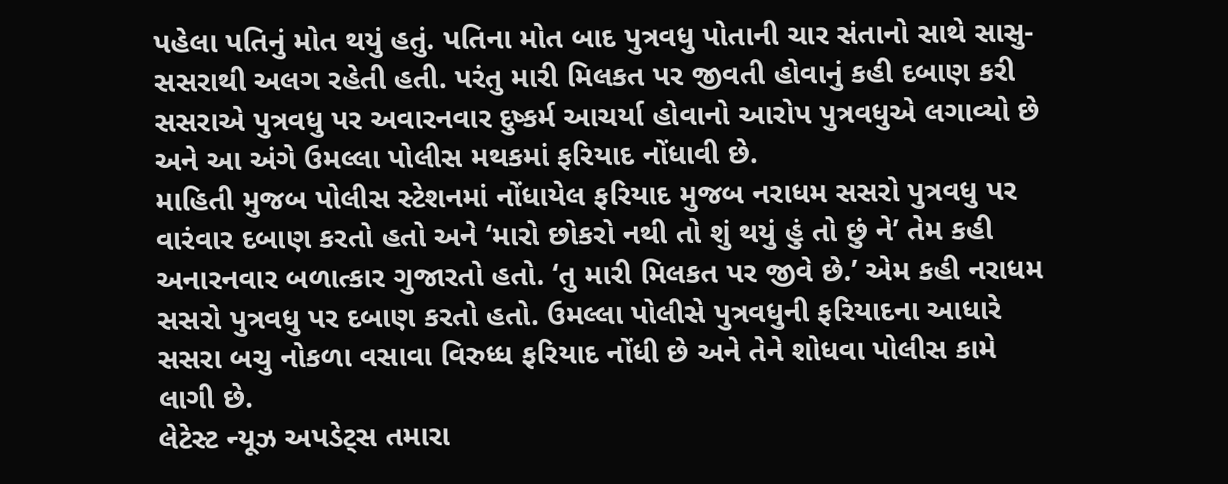પહેલા પતિનું મોત થયું હતું. પતિના મોત બાદ પુત્રવધુ પોતાની ચાર સંતાનો સાથે સાસુ-સસરાથી અલગ રહેતી હતી. પરંતુ મારી મિલકત પર જીવતી હોવાનું કહી દબાણ કરી સસરાએ પુત્રવધુ પર અવારનવાર દુષ્કર્મ આચર્યા હોવાનો આરોપ પુત્રવધુએ લગાવ્યો છે અને આ અંગે ઉમલ્લા પોલીસ મથકમાં ફરિયાદ નોંધાવી છે.
માહિતી મુજબ પોલીસ સ્ટેશનમાં નોંધાયેલ ફરિયાદ મુજબ નરાધમ સસરો પુત્રવધુ પર વારંવાર દબાણ કરતો હતો અને ‘મારો છોકરો નથી તો શું થયું હું તો છું ને’ તેમ કહી અનારનવાર બળાત્કાર ગુજારતો હતો. ‘તુ મારી મિલકત પર જીવે છે.’ એમ કહી નરાધમ સસરો પુત્રવધુ પર દબાણ કરતો હતો. ઉમલ્લા પોલીસે પુત્રવધુની ફરિયાદના આધારે સસરા બચુ નોકળા વસાવા વિરુધ્ધ ફરિયાદ નોંધી છે અને તેને શોધવા પોલીસ કામે લાગી છે.
લેટેસ્ટ ન્યૂઝ અપડેટ્સ તમારા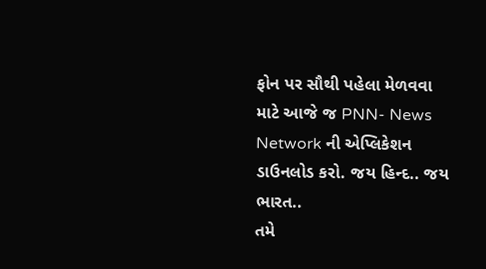ફોન પર સૌથી પહેલા મેળવવા માટે આજે જ PNN- News Network ની એપ્લિકેશન ડાઉનલોડ કરો. જય હિન્દ.. જય ભારત..
તમે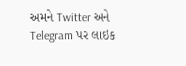અમને Twitter અને Telegram પર લાઇક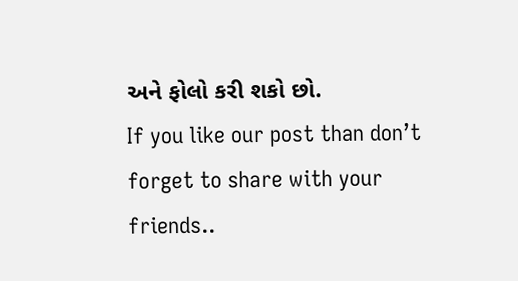અને ફોલો કરી શકો છો.
If you like our post than don’t forget to share with your friends..